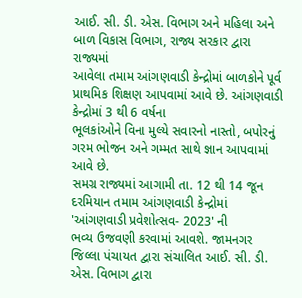આઈ. સી. ડી. એસ. વિભાગ અને મહિલા અને બાળ વિકાસ વિભાગ, રાજ્ય સરકાર દ્વારા રાજ્યમાં
આવેલા તમામ આંગણવાડી કેન્દ્રોમાં બાળકોને પૂર્વ પ્રાથમિક શિક્ષણ આપવામાં આવે છે. આંગણવાડી કેન્દ્રોમાં 3 થી 6 વર્ષના
ભૂલકાંઓને વિના મુલ્યે સવારનો નાસ્તો, બપોરનું ગરમ ભોજન અને ગમ્મત સાથે જ્ઞાન આપવામાં આવે છે.
સમગ્ર રાજ્યમાં આગામી તા. 12 થી 14 જૂન દરમિયાન તમામ આંગણવાડી કેન્દ્રોમાં 'આંગણવાડી પ્રવેશોત્સવ- 2023' ની
ભવ્ય ઉજવણી કરવામાં આવશે. જામનગર જિલ્લા પંચાયત દ્વારા સંચાલિત આઈ. સી. ડી. એસ. વિભાગ દ્વારા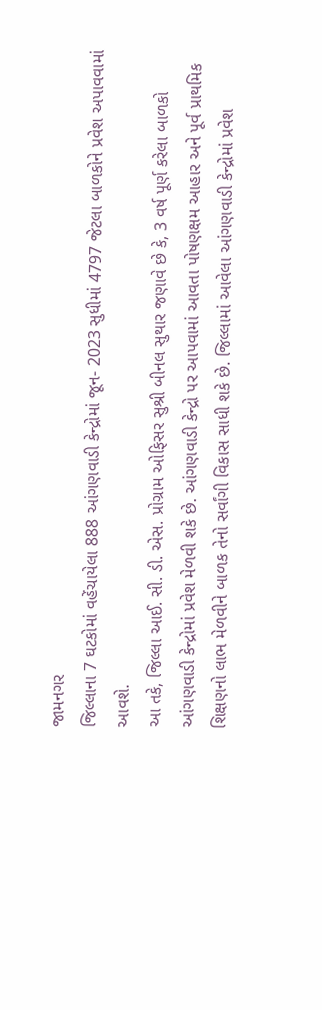જામનગર
જિલ્લાના 7 ઘટકોમાં વહેંચાયેલા 888 આંગણવાડી કેન્દ્રોમાં જૂન- 2023 સુધીમાં 4797 જેટલા બાળકોને પ્રવેશ અપાવવામાં
આવશે.
આ તકે, જિલ્લા આઈ. સી. ડી. એસ. પ્રોગ્રામ ઓફિસર સુશ્રી બીનલ સુથાર જણાવે છે કે, 3 વર્ષ પૂર્ણ કરેલા બાળકો
આંગણવાડી કેન્દ્રોમાં પ્રવેશ મેળવી શકે છે. આંગણવાડી કેન્દ્રો પર આપવામાં આવતા પોષણક્ષમ આહાર અને પૂર્વ પ્રાથમિક
શિક્ષણનો લાભ મેળવીને બાળક તેનો સર્વાંગી વિકાસ સાધી શકે છે. જિલ્લામાં આવેલા આંગણવાડી કેન્દ્રોમાં પ્રવેશ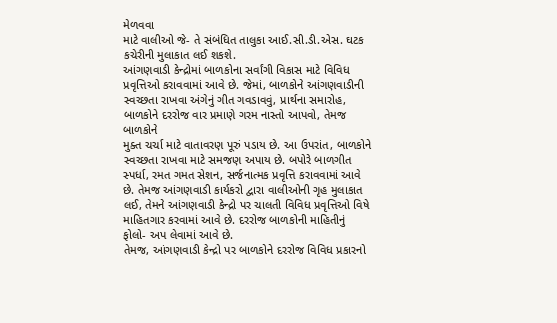મેળવવા
માટે વાલીઓ જે- તે સંબંધિત તાલુકા આઈ.સી.ડી.એસ. ઘટક કચેરીની મુલાકાત લઈ શકશે.
આંગણવાડી કેન્દ્રોમાં બાળકોના સર્વાંગી વિકાસ માટે વિવિધ પ્રવૃત્તિઓ કરાવવામાં આવે છે. જેમાં, બાળકોને આંગણવાડીની
સ્વચ્છતા રાખવા અંગેનું ગીત ગવડાવવું, પ્રાર્થના સમારોહ, બાળકોને દરરોજ વાર પ્રમાણે ગરમ નાસ્તો આપવો, તેમજ બાળકોને
મુક્ત ચર્ચા માટે વાતાવરણ પૂરું પડાય છે. આ ઉપરાંત, બાળકોને સ્વચ્છતા રાખવા માટે સમજણ અપાય છે. બપોરે બાળગીત
સ્પર્ધા, રમત ગમત સેશન, સર્જનાત્મક પ્રવૃત્તિ કરાવવામાં આવે છે. તેમજ આંગણવાડી કાર્યકરો દ્વારા વાલીઓની ગૃહ મુલાકાત
લઈ, તેમને આંગણવાડી કેન્દ્રો પર ચાલતી વિવિધ પ્રવૃત્તિઓ વિષે માહિતગાર કરવામાં આવે છે. દરરોજ બાળકોની માહિતીનું
ફોલો- અપ લેવામાં આવે છે.
તેમજ, આંગણવાડી કેન્દ્રો પર બાળકોને દરરોજ વિવિધ પ્રકારનો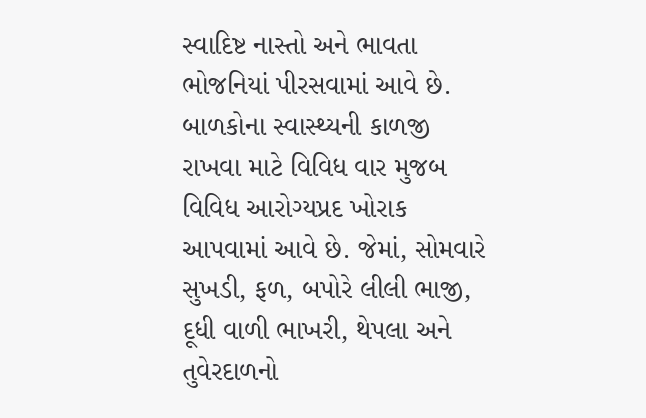સ્વાદિષ્ટ નાસ્તો અને ભાવતા ભોજનિયાં પીરસવામાં આવે છે.
બાળકોના સ્વાસ્થ્યની કાળજી રાખવા માટે વિવિધ વાર મુજબ વિવિધ આરોગ્યપ્રદ ખોરાક આપવામાં આવે છે. જેમાં, સોમવારે
સુખડી, ફળ, બપોરે લીલી ભાજી, દૂધી વાળી ભાખરી, થેપલા અને તુવેરદાળનો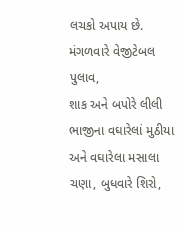લચકો અપાય છે. મંગળવારે વેજીટેબલ પુલાવ,
શાક અને બપોરે લીલી ભાજીના વઘારેલાં મુઠીયા અને વઘારેલા મસાલા ચણા, બુધવારે શિરો,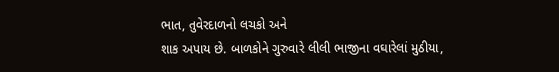ભાત, તુવેરદાળનો લચકો અને
શાક અપાય છે. બાળકોને ગુરુવારે લીલી ભાજીના વઘારેલાં મુઠીયા,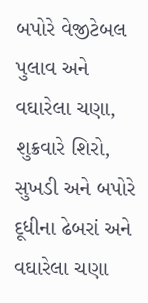બપોરે વેજીટેબલ પુલાવ અને વઘારેલા ચણા, શુક્રવારે શિરો, સુખડી અને બપોરે દૂધીના ઢેબરાં અને વઘારેલા ચણા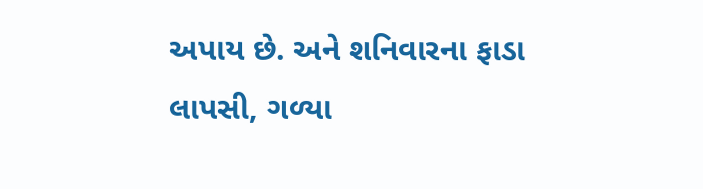અપાય છે. અને શનિવારના ફાડા લાપસી, ગળ્યા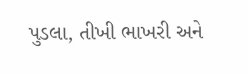પુડલા, તીખી ભાખરી અને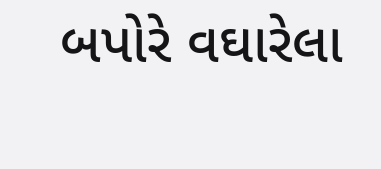બપોરે વઘારેલા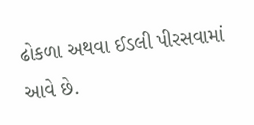ઢોકળા અથવા ઈડલી પીરસવામાં આવે છે.